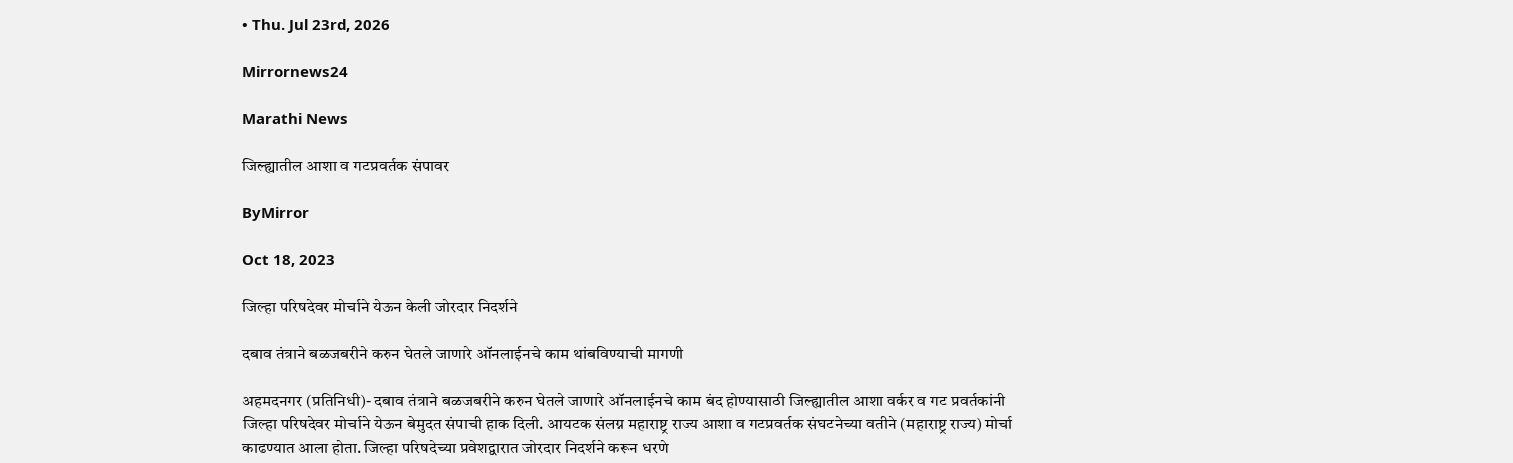• Thu. Jul 23rd, 2026

Mirrornews24

Marathi News

जिल्ह्यातील आशा व गटप्रवर्तक संपावर

ByMirror

Oct 18, 2023

जिल्हा परिषदेवर मोर्चाने येऊन केली जोरदार निदर्शने

दबाव तंत्राने बळजबरीने करुन घेतले जाणारे ऑनलाईनचे काम थांबविण्याची मागणी

अहमदनगर (प्रतिनिधी)- दबाव तंत्राने बळजबरीने करुन घेतले जाणारे ऑनलाईनचे काम बंद होण्यासाठी जिल्ह्यातील आशा वर्कर व गट प्रवर्तकांनी जिल्हा परिषदेवर मोर्चाने येऊन बेमुदत संपाची हाक दिली. आयटक संलग्न महाराष्ट्र राज्य आशा व गटप्रवर्तक संघटनेच्या वतीने (महाराष्ट्र राज्य) मोर्चा काढण्यात आला होता. जिल्हा परिषदेच्या प्रवेशद्वारात जोरदार निदर्शने करून धरणे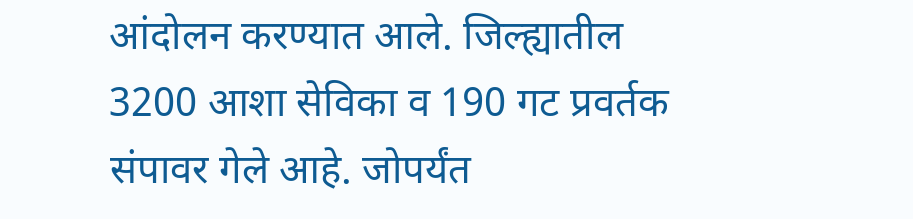आंदोलन करण्यात आले. जिल्ह्यातील 3200 आशा सेविका व 190 गट प्रवर्तक संपावर गेले आहे. जोपर्यंत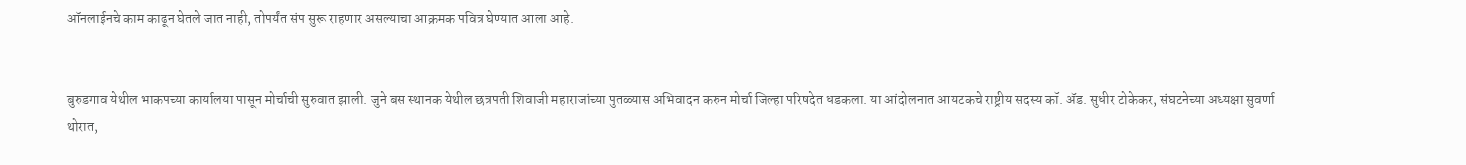ऑनलाईनचे काम काढून घेतले जात नाही, तोपर्यंत संप सुरू राहणार असल्याचा आक्रमक पवित्र घेण्यात आला आहे.


बुरुडगाव येथील भाकपच्या कार्यालया पासून मोर्चाची सुरुवात झाली. जुने बस स्थानक येथील छत्रपती शिवाजी महाराजांच्या पुतळ्यास अभिवादन करुन मोर्चा जिल्हा परिषदेत धडकला. या आंदोलनात आयटकचे राष्ट्रीय सदस्य कॉ. ॲड. सुधीर टोकेकर, संघटनेच्या अध्यक्षा सुवर्णा थोरात,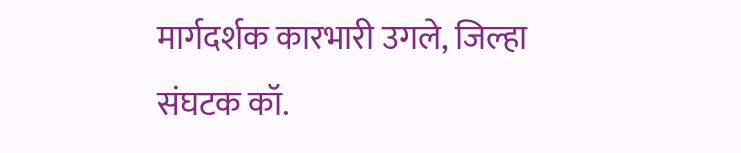मार्गदर्शक कारभारी उगले, जिल्हा संघटक कॉ.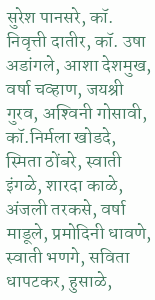सुरेश पानसरे, कॉ. निवृत्ती दातीर, कॉ. उषा अडांगले, आशा देशमुख, वर्षा चव्हाण, जयश्री गुरव, अश्‍विनी गोसावी, कॉ.निर्मला खोडदे, स्मिता ठोंबरे, स्वाती इंगळे, शारदा काळे, अंजली तरकसे, वर्षा माडूले, प्रमोदिनी धावणे, स्वाती भणगे, सविता धापटकर, हुसाळे,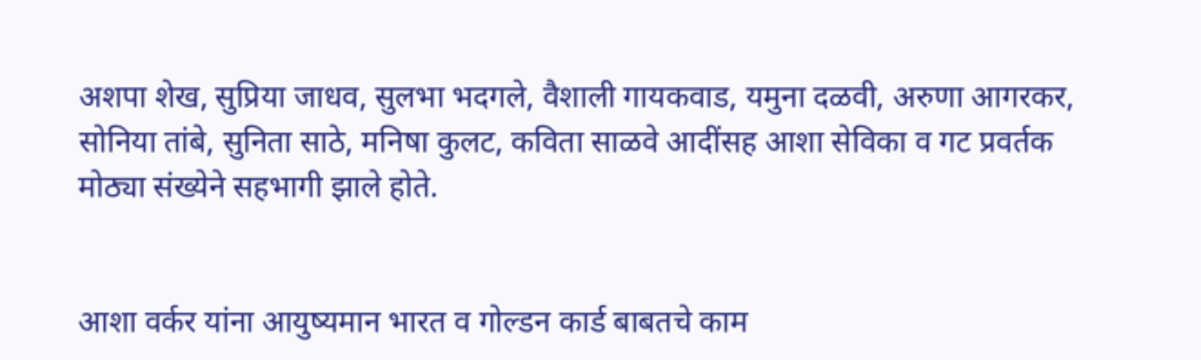अशपा शेख, सुप्रिया जाधव, सुलभा भदगले, वैशाली गायकवाड, यमुना दळवी, अरुणा आगरकर, सोनिया तांबे, सुनिता साठे, मनिषा कुलट, कविता साळवे आदींसह आशा सेविका व गट प्रवर्तक मोठ्या संख्येने सहभागी झाले होते.


आशा वर्कर यांना आयुष्यमान भारत व गोल्डन कार्ड बाबतचे काम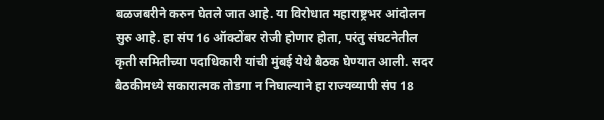बळजबरीने करुन घेतले जात आहे. या विरोधात महाराष्ट्रभर आंदोलन सुरु आहे. हा संप 16 ऑक्टोंबर रोजी होणार होता, परंतु संघटनेतील कृती समितीच्या पदाधिकारी यांची मुंबई येथे बैठक घेण्यात आली. सदर बैठकीमध्ये सकारात्मक तोडगा न निघाल्याने हा राज्यव्यापी संप 18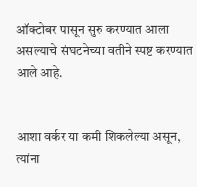ऑक्टोबर पासून सुरु करण्यात आला असल्याचे संघटनेच्या वतीने स्पष्ट करण्यात आले आहे.


आशा वर्कर या कमी शिकलेल्या असून, त्यांना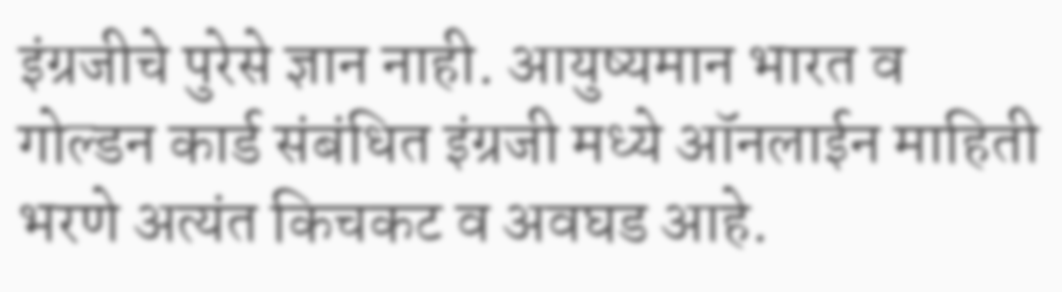इंग्रजीचे पुरेसे ज्ञान नाही. आयुष्यमान भारत व गोल्डन कार्ड संबंधित इंग्रजी मध्ये ऑनलाईन माहिती भरणे अत्यंत किचकट व अवघड आहे.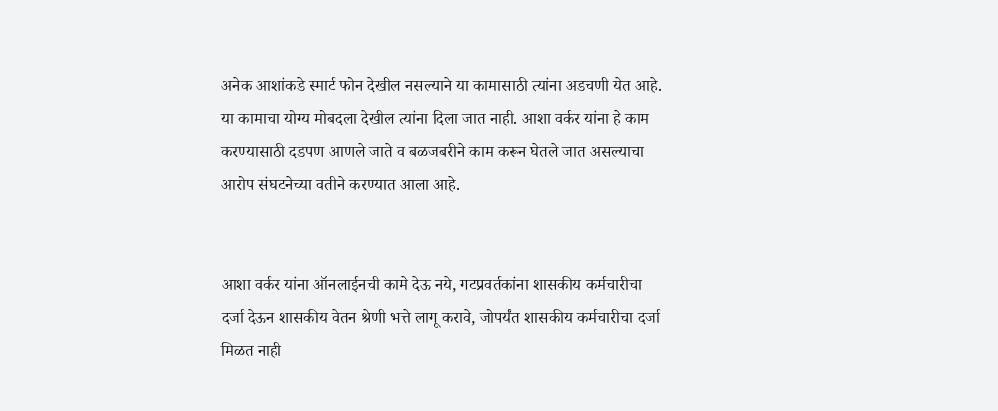अनेक आशांकडे स्मार्ट फोन देखील नसल्याने या कामासाठी त्यांना अडचणी येत आहे. या कामाचा योग्य मोबदला देखील त्यांना दिला जात नाही. आशा वर्कर यांना हे काम करण्यासाठी दडपण आणले जाते व बळजबरीने काम करून घेतले जात असल्याचा आरोप संघटनेच्या वतीने करण्यात आला आहे.


आशा वर्कर यांना ऑनलाईनची कामे देऊ नये, गटप्रवर्तकांना शासकीय कर्मचारीचा दर्जा देऊन शासकीय वेतन श्रेणी भत्ते लागू करावे, जोपर्यंत शासकीय कर्मचारीचा दर्जा मिळत नाही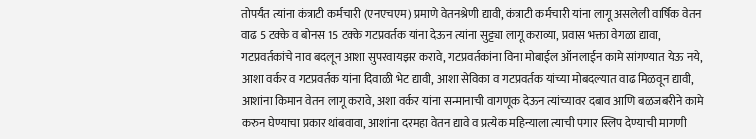तोपर्यंत त्यांना कंत्राटी कर्मचारी (एनएचएम) प्रमाणे वेतनश्रेणी द्यावी, कंत्राटी कर्मचारी यांना लागू असलेली वार्षिक वेतन वाढ 5 टक्के व बोनस 15 टक्के गटप्रवर्तक यांना देऊन त्यांना सुट्ट्या लागू कराव्या, प्रवास भक्ता वेगळा द्यावा, गटप्रवर्तकांचे नाव बदलून आशा सुपरवायझर करावे, गटप्रवर्तकांना विना मोबाईल ऑनलाईन कामे सांगण्यात येऊ नये, आशा वर्कर व गटप्रवर्तक यांना दिवाळी भेट द्यावी, आशा सेविका व गटप्रवर्तक यांच्या मोबदल्यात वाढ मिळवून द्यावी, आशांना किमान वेतन लागू करावे, अशा वर्कर यांना सन्मानाची वागणूक देऊन त्यांच्यावर दबाव आणि बळजबरीने कामे करुन घेण्याचा प्रकार थांबवावा, आशांना दरमहा वेतन द्यावे व प्रत्येक महिन्याला त्याची पगार स्लिप देण्याची मागणी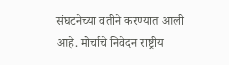संघटनेच्या वतीने करण्यात आली आहे. मोर्चाचे निवेदन राष्ट्रीय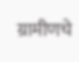ग्रामीणचे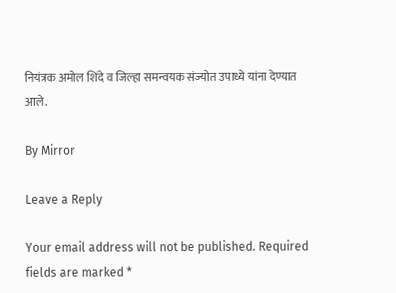नियंत्रक अमोल शिंदे व जिल्हा समन्वयक संज्योत उपाध्ये यांना देण्यात आले.

By Mirror

Leave a Reply

Your email address will not be published. Required fields are marked *